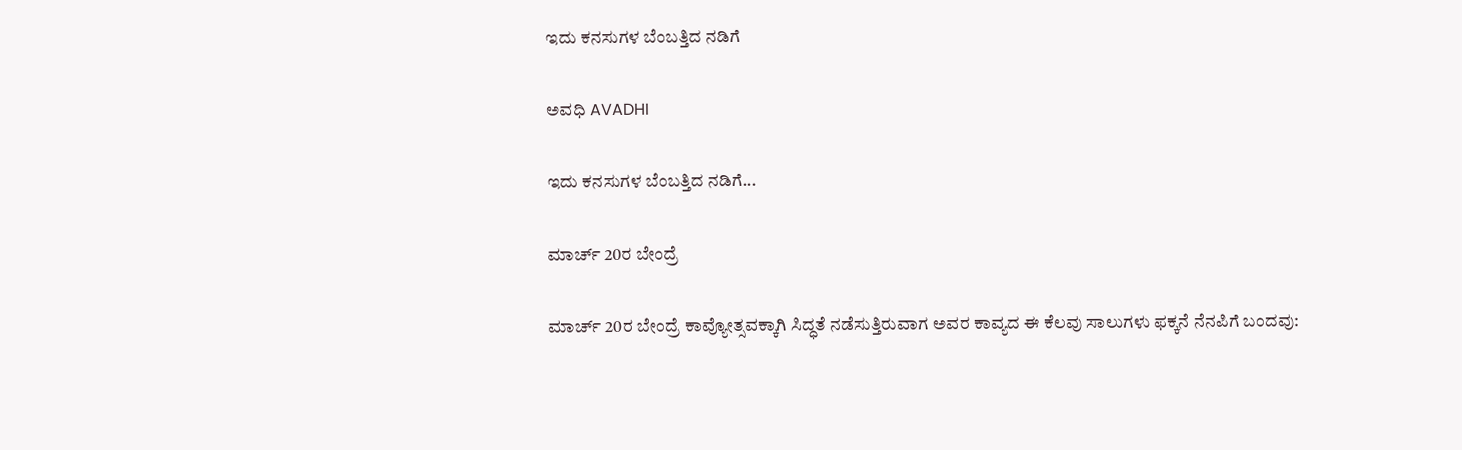ಇದು ಕನಸುಗಳ ಬೆಂಬತ್ತಿದ ನಡಿಗೆ‍

ಅವಧಿ AVADHI

ಇದು ಕನಸುಗಳ ಬೆಂಬತ್ತಿದ ನಡಿಗೆ...

ಮಾರ್ಚ್ 20ರ ಬೇಂದ್ರೆ

ಮಾರ್ಚ್ 20ರ ಬೇಂದ್ರೆ ಕಾವ್ಯೋತ್ಸವಕ್ಕಾಗಿ ಸಿದ್ಧತೆ ನಡೆಸುತ್ತಿರುವಾಗ ಅವರ ಕಾವ್ಯದ ಈ ಕೆಲವು ಸಾಲುಗಳು ಫಕ್ಕನೆ ನೆನಪಿಗೆ ಬಂದವು: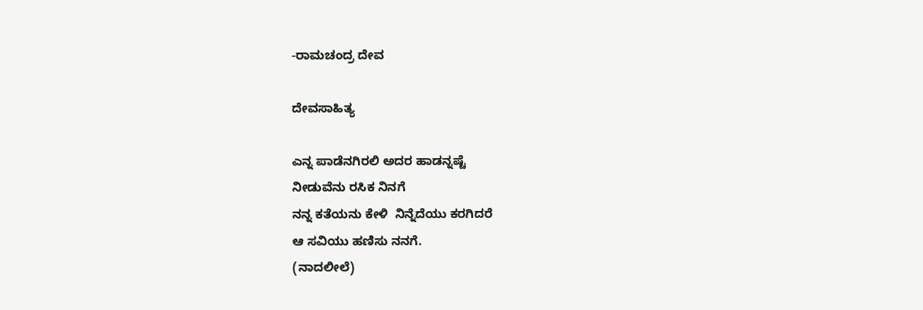-ರಾಮಚಂದ್ರ ದೇವ

ದೇವಸಾಹಿತ್ಯ

ಎನ್ನ ಪಾಡೆನಗಿರಲಿ ಅದರ ಹಾಡನ್ನಷ್ಟೆ
ನೀಡುವೆನು ರಸಿಕ ನಿನಗೆ
ನನ್ನ ಕತೆಯನು ಕೇಳಿ  ನಿನ್ನೆದೆಯು ಕರಗಿದರೆ
ಆ ಸವಿಯು ಹಣಿಸು ನನಗೆ.
(ನಾದಲೀಲೆ)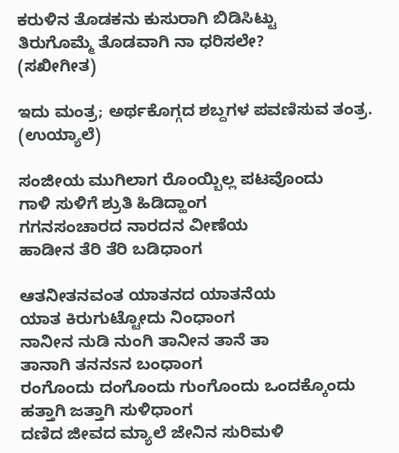ಕರುಳಿನ ತೊಡಕನು ಕುಸುರಾಗಿ ಬಿಡಿಸಿಟ್ಟು
ತಿರುಗೊಮ್ಮೆ ತೊಡವಾಗಿ ನಾ ಧರಿಸಲೇ?
(ಸಖೀಗೀತ)

ಇದು ಮಂತ್ರ; ಅರ್ಥಕೊಗ್ಗದ ಶಬ್ದಗಳ ಪವಣಿಸುವ ತಂತ್ರ.
(ಉಯ್ಯಾಲೆ)

ಸಂಜೀಯ ಮುಗಿಲಾಗ ರೊಂಯ್ಬಿಲ್ಲ ಪಟವೊಂದು
ಗಾಳಿ ಸುಳಿಗೆ ಶ್ರುತಿ ಹಿಡಿದ್ಹಾಂಗ
ಗಗನಸಂಚಾರದ ನಾರದನ ವೀಣೆಯ
ಹಾಡೀನ ತೆರಿ ತೆರಿ ಬಡಿಧಾಂಗ

ಆತನೀತನವಂತ ಯಾತನದ ಯಾತನೆಯ
ಯಾತ ಕಿರುಗುಟ್ಟೋದು ನಿಂಧಾಂಗ
ನಾನೀನ ನುಡಿ ನುಂಗಿ ತಾನೀನ ತಾನೆ ತಾ
ತಾನಾಗಿ ತನನsನ ಬಂಧಾಂಗ
ರಂಗೊಂದು ದಂಗೊಂದು ಗುಂಗೊಂದು ಒಂದಕ್ಕೊಂದು
ಹತ್ತಾಗಿ ಜತ್ತಾಗಿ ಸುಳಿಧಾಂಗ
ದಣಿದ ಜೀವದ ಮ್ಯಾಲೆ ಜೇನಿನ ಸುರಿಮಳಿ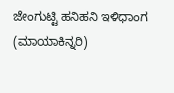ಜೇಂಗುಟ್ಟಿ ಹನಿಹನಿ ಇಳಿಧಾಂಗ
(ಮಾಯಾಕಿನ್ನರಿ)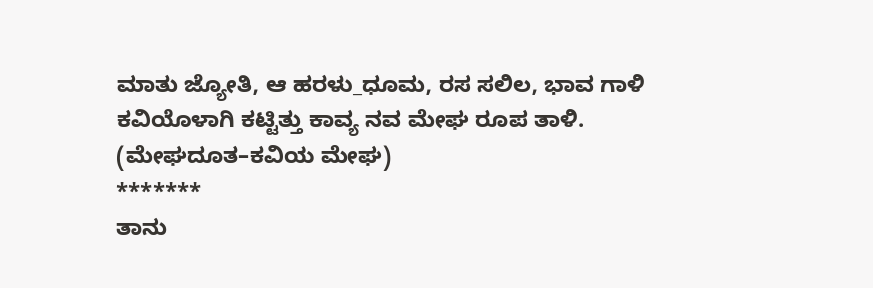ಮಾತು ಜ್ಯೋತಿ, ಆ ಹರಳು_ಧೂಮ, ರಸ ಸಲಿಲ, ಭಾವ ಗಾಳಿ
ಕವಿಯೊಳಾಗಿ ಕಟ್ಟಿತ್ತು ಕಾವ್ಯ ನವ ಮೇಘ ರೂಪ ತಾಳಿ.
(ಮೇಘದೂತ–ಕವಿಯ ಮೇಘ)
*******
ತಾನು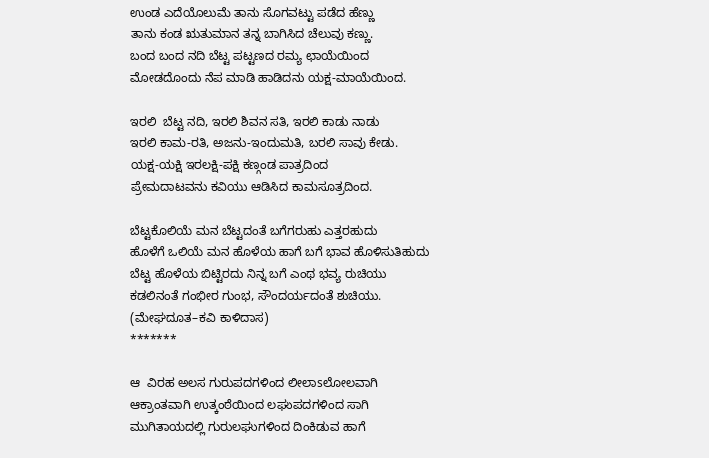ಉಂಡ ಎದೆಯೊಲುಮೆ ತಾನು ಸೊಗವಟ್ಟು ಪಡೆದ ಹೆಣ್ಣು
ತಾನು ಕಂಡ ಋತುಮಾನ ತನ್ನ ಬಾಗಿಸಿದ ಚೆಲುವು ಕಣ್ಣು.
ಬಂದ ಬಂದ ನದಿ ಬೆಟ್ಟ ಪಟ್ಟಣದ ರಮ್ಯ ಛಾಯೆಯಿಂದ
ಮೋಡದೊಂದು ನೆಪ ಮಾಡಿ ಹಾಡಿದನು ಯಕ್ಷ-ಮಾಯೆಯಿಂದ.

ಇರಲಿ  ಬೆಟ್ಟ ನದಿ, ಇರಲಿ ಶಿವನ ಸತಿ, ಇರಲಿ ಕಾಡು ನಾಡು
ಇರಲಿ ಕಾಮ-ರತಿ, ಅಜನು-ಇಂದುಮತಿ, ಬರಲಿ ಸಾವು ಕೇಡು.
ಯಕ್ಷ-ಯಕ್ಷಿ ಇರಲಕ್ಷಿ-ಪಕ್ಷಿ ಕಣ್ಗಂಡ ಪಾತ್ರದಿಂದ
ಪ್ರೇಮದಾಟವನು ಕವಿಯು ಆಡಿಸಿದ ಕಾಮಸೂತ್ರದಿಂದ.

ಬೆಟ್ಟಕೊಲಿಯೆ ಮನ ಬೆಟ್ಟದಂತೆ ಬಗೆಗರುಹು ಎತ್ತರಹುದು
ಹೊಳೆಗೆ ಒಲಿಯೆ ಮನ ಹೊಳೆಯ ಹಾಗೆ ಬಗೆ ಭಾವ ಹೊಳಿಸುತಿಹುದು
ಬೆಟ್ಟ ಹೊಳೆಯ ಬಿಟ್ಟಿರದು ನಿನ್ನ ಬಗೆ ಎಂಥ ಭವ್ಯ ರುಚಿಯು
ಕಡಲಿನಂತೆ ಗಂಭೀರ ಗುಂಭ, ಸೌಂದರ್ಯದಂತೆ ಶುಚಿಯು.
(ಮೇಘದೂತ–ಕವಿ ಕಾಳಿದಾಸ)
*******

ಆ  ವಿರಹ ಅಲಸ ಗುರುಪದಗಳಿಂದ ಲೀಲಾsಲೋಲವಾಗಿ
ಆಕ್ರಾಂತವಾಗಿ ಉತ್ಕಂಠೆಯಿಂದ ಲಘುಪದಗಳಿಂದ ಸಾಗಿ
ಮುಗಿತಾಯದಲ್ಲಿ ಗುರುಲಘುಗಳಿಂದ ದಿಂಕಿಡುವ ಹಾಗೆ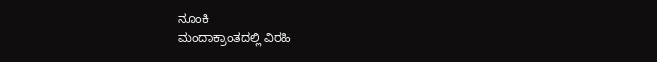ನೂಂಕಿ
ಮಂದಾಕ್ರಾಂತದಲ್ಲಿ ವಿರಹಿ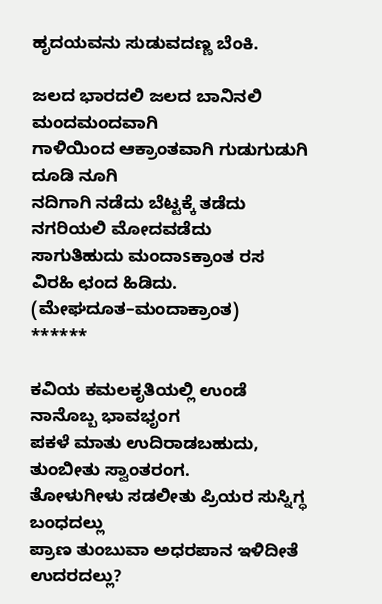ಹೃದಯವನು ಸುಡುವದಣ್ಣ ಬೆಂಕಿ.

ಜಲದ ಭಾರದಲಿ ಜಲದ ಬಾನಿನಲಿ ಮಂದಮಂದವಾಗಿ
ಗಾಳಿಯಿಂದ ಆಕ್ರಾಂತವಾಗಿ ಗುಡುಗುಡುಗಿ ದೂಡಿ ನೂಗಿ
ನದಿಗಾಗಿ ನಡೆದು ಬೆಟ್ಟಕ್ಕೆ ತಡೆದು ನಗರಿಯಲಿ ಮೋದವಡೆದು
ಸಾಗುತಿಹುದು ಮಂದಾsಕ್ರಾಂತ ರಸ ವಿರಹಿ ಛಂದ ಹಿಡಿದು.
(ಮೇಘದೂತ–ಮಂದಾಕ್ರಾಂತ)
******

ಕವಿಯ ಕಮಲಕೃತಿಯಲ್ಲಿ ಉಂಡೆ ನಾನೊಬ್ಬ ಭಾವಭೃಂಗ
ಪಕಳೆ ಮಾತು ಉದಿರಾಡಬಹುದು, ತುಂಬೀತು ಸ್ವಾಂತರಂಗ.
ತೋಳುಗೀಳು ಸಡಲೀತು ಪ್ರಿಯರ ಸುಸ್ನಿಗ್ಧ ಬಂಧದಲ್ಲು
ಪ್ರಾಣ ತುಂಬುವಾ ಅಧರಪಾನ ಇಳಿದೀತೆ ಉದರದಲ್ಲು?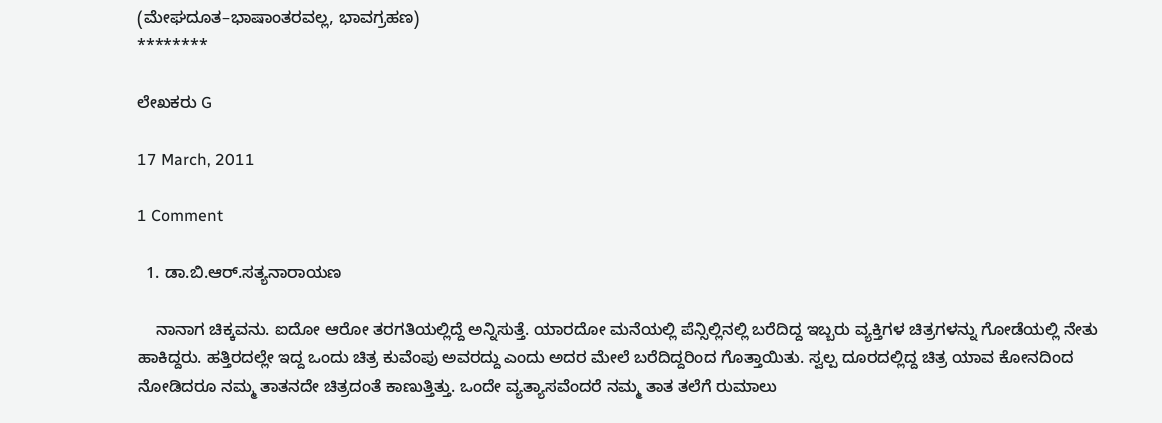(ಮೇಘದೂತ–ಭಾಷಾಂತರವಲ್ಲ, ಭಾವಗ್ರಹಣ)
********

ಲೇಖಕರು G

17 March, 2011

1 Comment

  1. ಡಾ.ಬಿ.ಆರ್.ಸತ್ಯನಾರಾಯಣ

    ನಾನಾಗ ಚಿಕ್ಕವನು. ಐದೋ ಆರೋ ತರಗತಿಯಲ್ಲಿದ್ದೆ ಅನ್ನಿಸುತ್ತೆ. ಯಾರದೋ ಮನೆಯಲ್ಲಿ ಪೆನ್ಸಿಲ್ಲಿನಲ್ಲಿ ಬರೆದಿದ್ದ ಇಬ್ಬರು ವ್ಯಕ್ತಿಗಳ ಚಿತ್ರಗಳನ್ನು ಗೋಡೆಯಲ್ಲಿ ನೇತು ಹಾಕಿದ್ದರು. ಹತ್ತಿರದಲ್ಲೇ ಇದ್ದ ಒಂದು ಚಿತ್ರ ಕುವೆಂಪು ಅವರದ್ದು ಎಂದು ಅದರ ಮೇಲೆ ಬರೆದಿದ್ದರಿಂದ ಗೊತ್ತಾಯಿತು. ಸ್ವಲ್ಪ ದೂರದಲ್ಲಿದ್ದ ಚಿತ್ರ ಯಾವ ಕೋನದಿಂದ ನೋಡಿದರೂ ನಮ್ಮ ತಾತನದೇ ಚಿತ್ರದಂತೆ ಕಾಣುತ್ತಿತ್ತು. ಒಂದೇ ವ್ಯತ್ಯಾಸವೆಂದರೆ ನಮ್ಮ ತಾತ ತಲೆಗೆ ರುಮಾಲು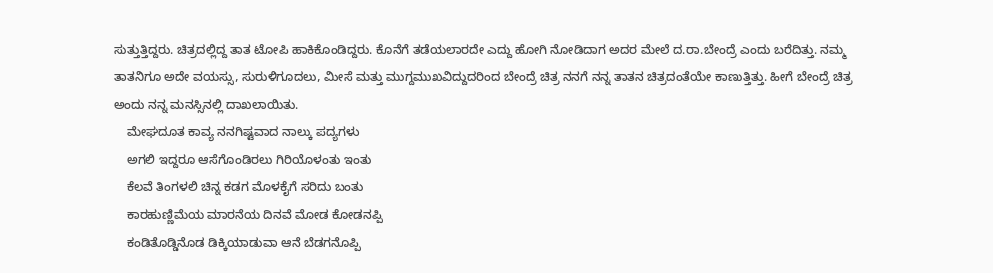ಸುತ್ತುತ್ತಿದ್ದರು. ಚಿತ್ರದಲ್ಲಿದ್ದ ತಾತ ಟೋಪಿ ಹಾಕಿಕೊಂಡಿದ್ದರು. ಕೊನೆಗೆ ತಡೆಯಲಾರದೇ ಎದ್ದು ಹೋಗಿ ನೋಡಿದಾಗ ಅದರ ಮೇಲೆ ದ.ರಾ.ಬೇಂದ್ರೆ ಎಂದು ಬರೆದಿತ್ತು. ನಮ್ಮ ತಾತನಿಗೂ ಅದೇ ವಯಸ್ಸು, ಸುರುಳಿಗೂದಲು, ಮೀಸೆ ಮತ್ತು ಮುಗ್ದಮುಖವಿದ್ದುದರಿಂದ ಬೇಂದ್ರೆ ಚಿತ್ರ ನನಗೆ ನನ್ನ ತಾತನ ಚಿತ್ರದಂತೆಯೇ ಕಾಣುತ್ತಿತ್ತು. ಹೀಗೆ ಬೇಂದ್ರೆ ಚಿತ್ರ ಅಂದು ನನ್ನ ಮನಸ್ಸಿನಲ್ಲಿ ದಾಖಲಾಯಿತು.
    ಮೇಘದೂತ ಕಾವ್ಯ ನನಗಿಷ್ಟವಾದ ನಾಲ್ಕು ಪದ್ಯಗಳು
    ಅಗಲಿ ಇದ್ದರೂ ಆಸೆಗೊಂಡಿರಲು ಗಿರಿಯೊಳಂತು ಇಂತು
    ಕೆಲವೆ ತಿಂಗಳಲಿ ಚಿನ್ನ ಕಡಗ ಮೊಳಕೈಗೆ ಸರಿದು ಬಂತು
    ಕಾರಹುಣ್ಣಿಮೆಯ ಮಾರನೆಯ ದಿನವೆ ಮೋಡ ಕೋಡನಪ್ಪಿ
    ಕಂಡಿತೊಡ್ಡಿನೊಡ ಡಿಕ್ಕಿಯಾಡುವಾ ಆನೆ ಬೆಡಗನೊಪ್ಪಿ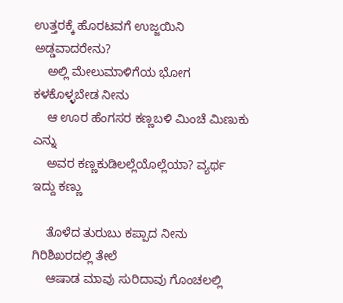ಉತ್ತರಕ್ಕೆ ಹೊರಟವಗೆ ಉಜ್ಜಯಿನಿ ಅಡ್ಡವಾದರೇನು?
    ಅಲ್ಲಿ ಮೇಲುಮಾಳಿಗೆಯ ಭೋಗ ಕಳಕೊಳ್ಳಬೇಡ ನೀನು
    ಆ ಊರ ಹೆಂಗಸರ ಕಣ್ಣಬಳಿ ಮಿಂಚೆ ಮಿಣುಕು ಎನ್ನು
    ಅವರ ಕಣ್ಣಕುಡಿಲಲ್ಲೆಯೊಲ್ಲೆಯಾ? ವ್ಯರ್ಥ ಇದ್ದು ಕಣ್ಣು

    ತೊಳೆದ ತುರುಬು ಕಪ್ಪಾದ ನೀನು ಗಿರಿಶಿಖರದಲ್ಲಿ ತೇಲೆ
    ಆಷಾಡ ಮಾವು ಸುರಿದಾವು ಗೊಂಚಲಲ್ಲಿ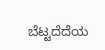ಬೆಟ್ಟದೆದೆಯ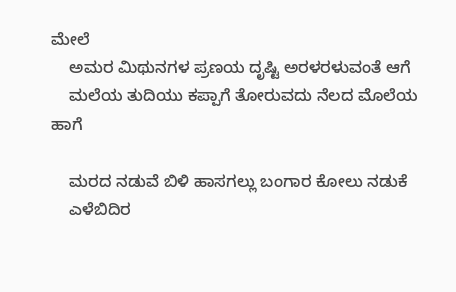ಮೇಲೆ
    ಅಮರ ಮಿಥುನಗಳ ಪ್ರಣಯ ದೃಷ್ಟಿ ಅರಳರಳುವಂತೆ ಆಗೆ
    ಮಲೆಯ ತುದಿಯು ಕಪ್ಪಾಗೆ ತೋರುವದು ನೆಲದ ಮೊಲೆಯ ಹಾಗೆ

    ಮರದ ನಡುವೆ ಬಿಳಿ ಹಾಸಗಲ್ಲು ಬಂಗಾರ ಕೋಲು ನಡುಕೆ
    ಎಳೆಬಿದಿರ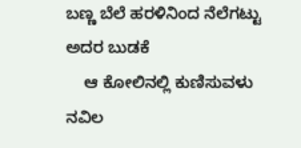ಬಣ್ಣ ಬೆಲೆ ಹರಳಿನಿಂದ ನೆಲೆಗಟ್ಟು ಅದರ ಬುಡಕೆ
    ಆ ಕೋಲಿನಲ್ಲಿ ಕುಣಿಸುವಳು ನವಿಲ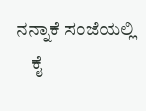ನನ್ನಾಕೆ ಸಂಜೆಯಲ್ಲಿ
    ಕೈ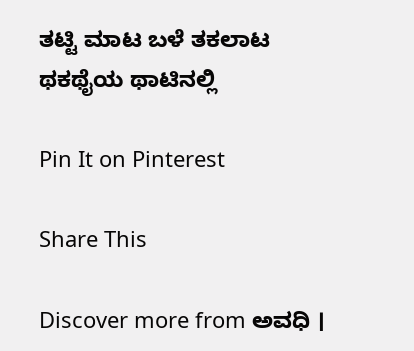ತಟ್ಟಿ ಮಾಟ ಬಳೆ ತಕಲಾಟ ಥಕಥೈಯ ಥಾಟಿನಲ್ಲಿ

Pin It on Pinterest

Share This

Discover more from ಅವಧಿ ।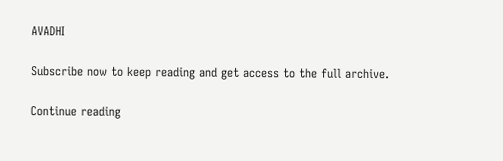AVADHI

Subscribe now to keep reading and get access to the full archive.

Continue reading